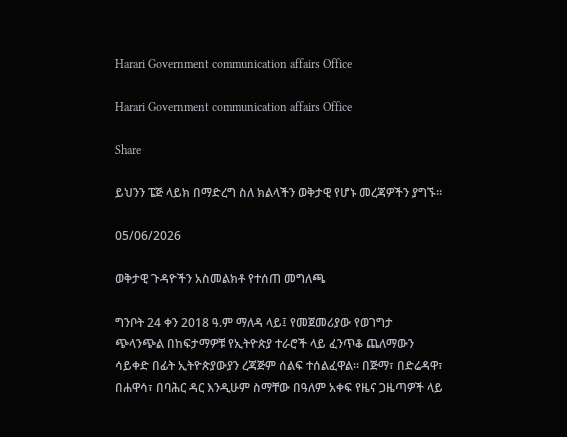Harari Government communication affairs Office

Harari Government communication affairs Office

Share

ይህንን ፔጅ ላይክ በማድረግ ስለ ክልላችን ወቅታዊ የሆኑ መረጃዎችን ያግኙ።

05/06/2026

ወቅታዊ ጉዳዮችን አስመልክቶ የተሰጠ መግለጫ

ግንቦት 24 ቀን 2018 ዓ.ም ማለዳ ላይ፤ የመጀመሪያው የወገግታ ጭላንጭል በከፍታማዎቹ የኢትዮጵያ ተራሮች ላይ ፈንጥቆ ጨለማውን ሳይቀድ በፊት ኢትዮጵያውያን ረጃጅም ሰልፍ ተሰልፈዋል። በጅማ፣ በድሬዳዋ፣ በሐዋሳ፣ በባሕር ዳር እንዲሁም ስማቸው በዓለም አቀፍ የዜና ጋዜጣዎች ላይ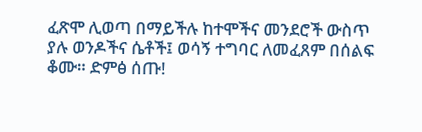ፈጽሞ ሊወጣ በማይችሉ ከተሞችና መንደሮች ውስጥ ያሉ ወንዶችና ሴቶች፤ ወሳኝ ተግባር ለመፈጸም በሰልፍ ቆሙ። ድምፅ ሰጡ!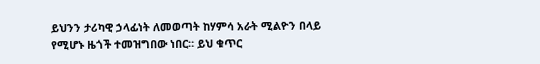ይህንን ታሪካዊ ኃላፊነት ለመወጣት ከሃምሳ አራት ሚልዮን በላይ የሚሆኑ ዜጎች ተመዝግበው ነበር። ይህ ቁጥር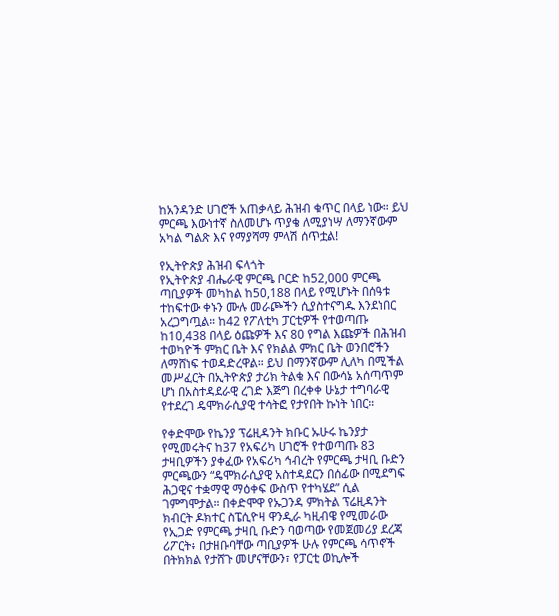ከአንዳንድ ሀገሮች አጠቃላይ ሕዝብ ቁጥር በላይ ነው። ይህ ምርጫ እውነተኛ ስለመሆኑ ጥያቄ ለሚያነሣ ለማንኛውም አካል ግልጽ እና የማያሻማ ምላሽ ሰጥቷል!

የኢትዮጵያ ሕዝብ ፍላጎት
የኢትዮጵያ ብሔራዊ ምርጫ ቦርድ ከ52,000 ምርጫ ጣቢያዎች መካከል ከ50,188 በላይ የሚሆኑት በሰዓቱ ተከፍተው ቀኑን ሙሉ መራጮችን ሲያስተናግዱ እንደነበር አረጋግጧል። ከ42 የፖለቲካ ፓርቲዎች የተወጣጡ ከ10,438 በላይ ዕጩዎች እና 80 የግል እጩዎች በሕዝብ ተወካዮች ምክር ቤት እና የክልል ምክር ቤት ወንበሮችን ለማሸነፍ ተወዳድረዋል። ይህ በማንኛውም ሊለካ በሚችል መሥፈርት በኢትዮጵያ ታሪክ ትልቁ እና በውሳኔ አሰጣጥም ሆነ በአስተዳደራዊ ረገድ እጅግ በረቀቀ ሁኔታ ተግባራዊ የተደረገ ዴሞክራሲያዊ ተሳትፎ የታየበት ኩነት ነበር።

የቀድሞው የኬንያ ፕሬዚዳንት ክቡር ኡሁሩ ኬንያታ የሚመሩትና ከ37 የአፍሪካ ሀገሮች የተወጣጡ 83 ታዛቢዎችን ያቀፈው የአፍሪካ ኅብረት የምርጫ ታዛቢ ቡድን ምርጫውን “ዴሞክራሲያዊ አስተዳደርን በሰፊው በሚደግፍ ሕጋዊና ተቋማዊ ማዕቀፍ ውስጥ የተካሄደ” ሲል ገምግሞታል። በቀድሞዋ የኡጋንዳ ምክትል ፕሬዚዳንት ክብርት ዶክተር ስፔሲዮዛ ዋንዲራ ካዚብዌ የሚመራው የኢጋድ የምርጫ ታዛቢ ቡድን ባወጣው የመጀመሪያ ደረጃ ሪፖርት፥ በታዘቡባቸው ጣቢያዎች ሁሉ የምርጫ ሳጥኖች በትክክል የታሸጉ መሆናቸውን፣ የፓርቲ ወኪሎች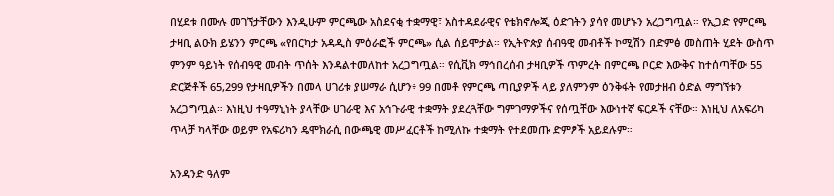በሂደቱ በሙሉ መገኘታቸውን እንዲሁም ምርጫው አስደናቂ ተቋማዊ፣ አስተዳደራዊና የቴክኖሎጂ ዕድገትን ያሳየ መሆኑን አረጋግጧል። የኢጋድ የምርጫ ታዛቢ ልዑክ ይሄንን ምርጫ «የበርካታ አዳዲስ ምዕራፎች ምርጫ» ሲል ሰይሞታል። የኢትዮጵያ ሰብዓዊ መብቶች ኮሚሽን በድምፅ መስጠት ሂደት ውስጥ ምንም ዓይነት የሰብዓዊ መብት ጥሰት እንዳልተመለከተ አረጋግጧል። የሲቪክ ማኅበረሰብ ታዛቢዎች ጥምረት በምርጫ ቦርድ እውቅና ከተሰጣቸው 55 ድርጅቶች 65,299 የታዛቢዎችን በመላ ሀገሪቱ ያሠማራ ሲሆን፥ 99 በመቶ የምርጫ ጣቢያዎች ላይ ያለምንም ዕንቅፋት የመታዘብ ዕድል ማግኘቱን አረጋግጧል። እነዚህ ተዓማኒነት ያላቸው ሀገራዊ እና አኅጉራዊ ተቋማት ያደረጓቸው ግምገማዎችና የሰጧቸው እውነተኛ ፍርዶች ናቸው። እነዚህ ለአፍሪካ ጥላቻ ካላቸው ወይም የአፍሪካን ዴሞክራሲ በውጫዊ መሥፈርቶች ከሚለኩ ተቋማት የተደመጡ ድምፆች አይደሉም።

አንዳንድ ዓለም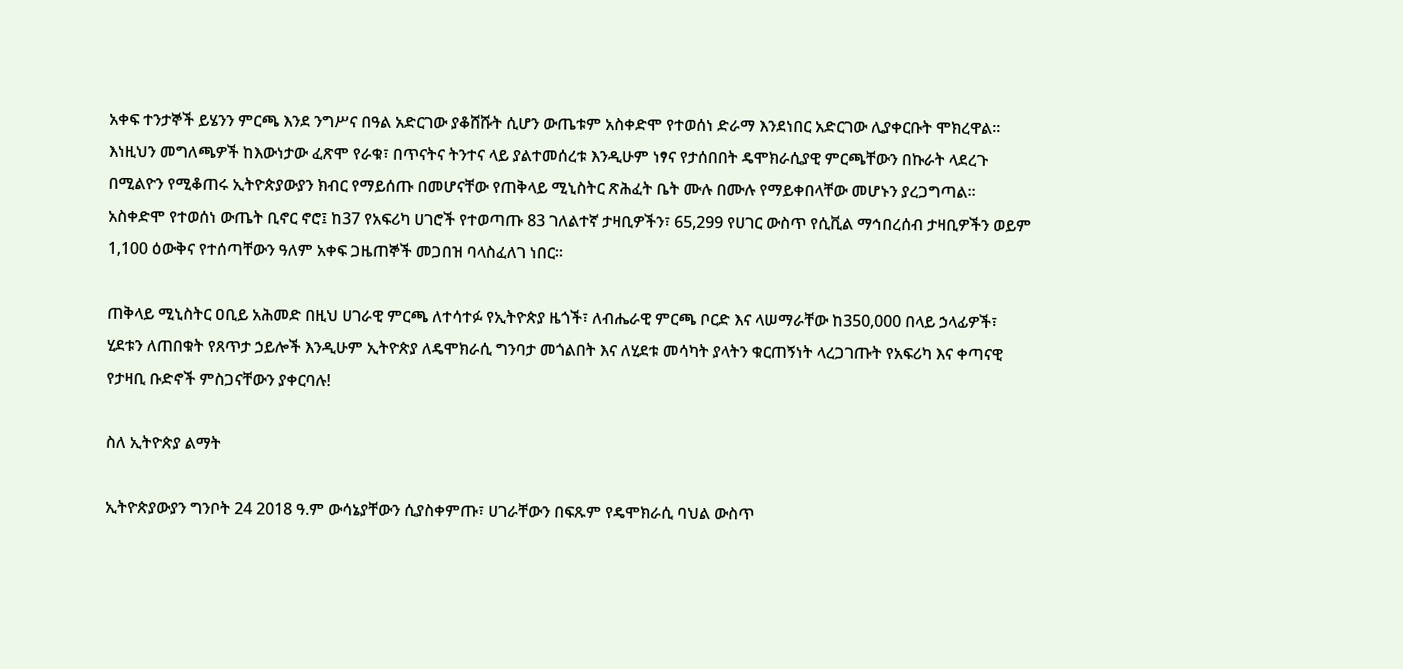አቀፍ ተንታኞች ይሄንን ምርጫ እንደ ንግሥና በዓል አድርገው ያቆሸሹት ሲሆን ውጤቱም አስቀድሞ የተወሰነ ድራማ እንደነበር አድርገው ሊያቀርቡት ሞክረዋል። እነዚህን መግለጫዎች ከእውነታው ፈጽሞ የራቁ፣ በጥናትና ትንተና ላይ ያልተመሰረቱ እንዲሁም ነፃና የታሰበበት ዴሞክራሲያዊ ምርጫቸውን በኩራት ላደረጉ በሚልዮን የሚቆጠሩ ኢትዮጵያውያን ክብር የማይሰጡ በመሆናቸው የጠቅላይ ሚኒስትር ጽሕፈት ቤት ሙሉ በሙሉ የማይቀበላቸው መሆኑን ያረጋግጣል። አስቀድሞ የተወሰነ ውጤት ቢኖር ኖሮ፤ ከ37 የአፍሪካ ሀገሮች የተወጣጡ 83 ገለልተኛ ታዛቢዎችን፣ 65,299 የሀገር ውስጥ የሲቪል ማኅበረሰብ ታዛቢዎችን ወይም 1,100 ዕውቅና የተሰጣቸውን ዓለም አቀፍ ጋዜጠኞች መጋበዝ ባላስፈለገ ነበር።

ጠቅላይ ሚኒስትር ዐቢይ አሕመድ በዚህ ሀገራዊ ምርጫ ለተሳተፉ የኢትዮጵያ ዜጎች፣ ለብሔራዊ ምርጫ ቦርድ እና ላሠማራቸው ከ350,000 በላይ ኃላፊዎች፣ ሂደቱን ለጠበቁት የጸጥታ ኃይሎች እንዲሁም ኢትዮጵያ ለዴሞክራሲ ግንባታ መጎልበት እና ለሂደቱ መሳካት ያላትን ቁርጠኝነት ላረጋገጡት የአፍሪካ እና ቀጣናዊ የታዛቢ ቡድኖች ምስጋናቸውን ያቀርባሉ!

ስለ ኢትዮጵያ ልማት

ኢትዮጵያውያን ግንቦት 24 2018 ዓ.ም ውሳኔያቸውን ሲያስቀምጡ፣ ሀገራቸውን በፍጹም የዴሞክራሲ ባህል ውስጥ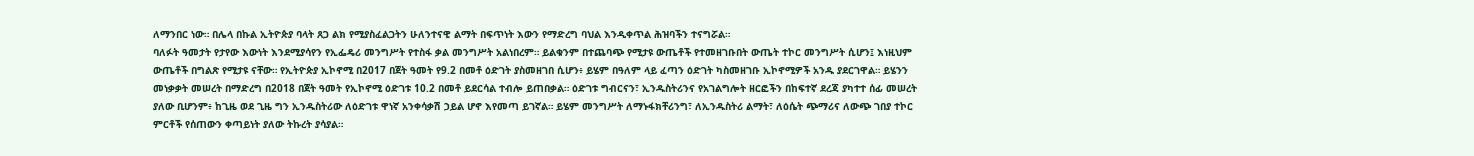ለማንበር ነው። በሌላ በኩል ኢትዮጵያ ባላት ጸጋ ልክ የሚያስፈልጋትን ሁለንተናዊ ልማት በፍጥነት እውን የማድረግ ባህል እንዲቀጥል ሕዝባችን ተናግሯል።
ባለፉት ዓመታት የታየው እውነት እንደሚያሳየን የኢፌዴሪ መንግሥት የተስፋ ቃል መንግሥት አልነበረም። ይልቁንም በተጨባጭ የሚታዩ ውጤቶች የተመዘገቡበት ውጤት ተኮር መንግሥት ሲሆን፤ እነዚህም ውጤቶች በግልጽ የሚታዩ ናቸው። የኢትዮጵያ ኢኮኖሚ በ2017 በጀት ዓመት የ9.2 በመቶ ዕድገት ያስመዘገበ ሲሆን፥ ይሄም በዓለም ላይ ፈጣን ዕድገት ካስመዘገቡ ኢኮኖሚዎች አንዱ ያደርገዋል። ይሄንን መነቃቃት መሠረት በማድረግ በ2018 በጀት ዓመት የኢኮኖሚ ዕድገቱ 10.2 በመቶ ይደርሳል ተብሎ ይጠበቃል። ዕድገቱ ግብርናን፣ ኢንዱስትሪንና የአገልግሎት ዘርፎችን በከፍተኛ ደረጃ ያካተተ ሰፊ መሠረት ያለው ቢሆንም፥ ከጊዜ ወደ ጊዜ ግን ኢንዱስትሪው ለዕድገቱ ዋነኛ አንቀሳቃሽ ኃይል ሆኖ እየመጣ ይገኛል። ይሄም መንግሥት ለማኑፋክቸሪንግ፣ ለኢንዱስትሪ ልማት፣ ለዕሴት ጭማሪና ለውጭ ገበያ ተኮር ምርቶች የሰጠውን ቀጣይነት ያለው ትኩረት ያሳያል።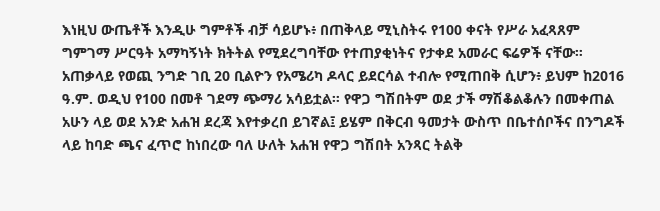እነዚህ ውጤቶች እንዲሁ ግምቶች ብቻ ሳይሆኑ፥ በጠቅላይ ሚኒስትሩ የ100 ቀናት የሥራ አፈጻጸም ግምገማ ሥርዓት አማካኝነት ክትትል የሚደረግባቸው የተጠያቂነትና የታቀደ አመራር ፍሬዎች ናቸው። አጠቃላይ የወጪ ንግድ ገቢ 20 ቢልዮን የአሜሪካ ዶላር ይደርሳል ተብሎ የሚጠበቅ ሲሆን፥ ይህም ከ2016 ዓ.ም. ወዲህ የ100 በመቶ ገደማ ጭማሪ አሳይቷል። የዋጋ ግሽበትም ወደ ታች ማሽቆልቆሉን በመቀጠል አሁን ላይ ወደ አንድ አሐዝ ደረጃ እየተቃረበ ይገኛል፤ ይሄም በቅርብ ዓመታት ውስጥ በቤተሰቦችና በንግዶች ላይ ከባድ ጫና ፈጥሮ ከነበረው ባለ ሁለት አሐዝ የዋጋ ግሽበት አንጻር ትልቅ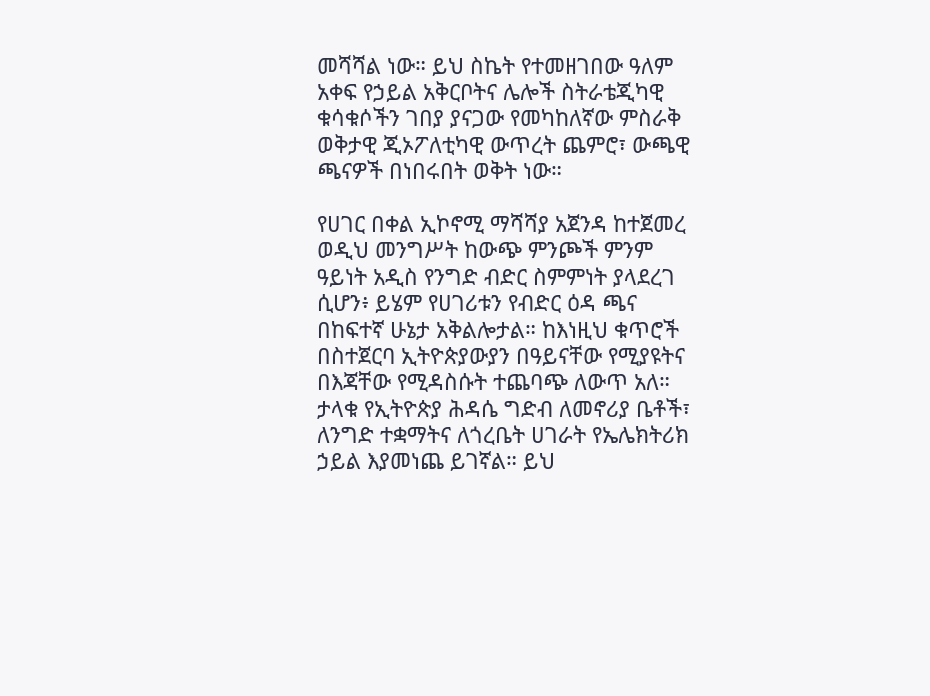መሻሻል ነው። ይህ ስኬት የተመዘገበው ዓለም አቀፍ የኃይል አቅርቦትና ሌሎች ስትራቴጂካዊ ቁሳቁሶችን ገበያ ያናጋው የመካከለኛው ምስራቅ ወቅታዊ ጂኦፖለቲካዊ ውጥረት ጨምሮ፣ ውጫዊ ጫናዎች በነበሩበት ወቅት ነው።

የሀገር በቀል ኢኮኖሚ ማሻሻያ አጀንዳ ከተጀመረ ወዲህ መንግሥት ከውጭ ምንጮች ምንም ዓይነት አዲስ የንግድ ብድር ስምምነት ያላደረገ ሲሆን፥ ይሄም የሀገሪቱን የብድር ዕዳ ጫና በከፍተኛ ሁኔታ አቅልሎታል። ከእነዚህ ቁጥሮች በስተጀርባ ኢትዮጵያውያን በዓይናቸው የሚያዩትና በእጃቸው የሚዳስሱት ተጨባጭ ለውጥ አለ። ታላቁ የኢትዮጵያ ሕዳሴ ግድብ ለመኖሪያ ቤቶች፣ ለንግድ ተቋማትና ለጎረቤት ሀገራት የኤሌክትሪክ ኃይል እያመነጨ ይገኛል። ይህ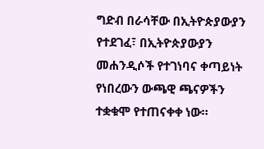ግድብ በራሳቸው በኢትዮጵያውያን የተደገፈ፣ በኢትዮጵያውያን መሐንዲሶች የተገነባና ቀጣይነት የነበረውን ውጫዊ ጫናዎችን ተቋቁሞ የተጠናቀቀ ነው።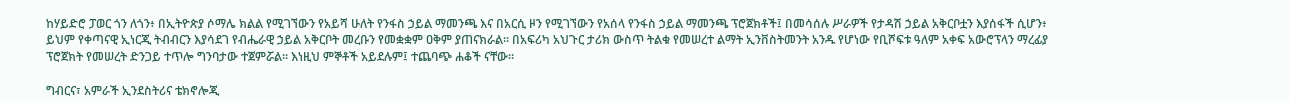ከሃይድሮ ፓወር ጎን ለጎን፥ በኢትዮጵያ ሶማሌ ክልል የሚገኘውን የአይሻ ሁለት የንፋስ ኃይል ማመንጫ እና በአርሲ ዞን የሚገኘውን የአሰላ የንፋስ ኃይል ማመንጫ ፕሮጀክቶች፤ በመሳሰሉ ሥራዎች የታዳሽ ኃይል አቅርቦቷን እያሰፋች ሲሆን፥ ይህም የቀጣናዊ ኢነርጂ ትብብርን እያሳደገ የብሔራዊ ኃይል አቅርቦት መረቡን የመቋቋም ዐቅም ያጠናክራል። በአፍሪካ አህጉር ታሪክ ውስጥ ትልቁ የመሠረተ ልማት ኢንቨስትመንት አንዱ የሆነው የቢሾፍቱ ዓለም አቀፍ አውሮፕላን ማረፊያ ፕሮጀክት የመሠረት ድንጋይ ተጥሎ ግንባታው ተጀምሯል። እነዚህ ምኞቶች አይደሉም፤ ተጨባጭ ሐቆች ናቸው።

ግብርና፣ አምራች ኢንደስትሪና ቴክኖሎጂ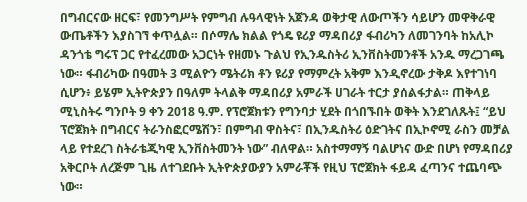በግብርናው ዘርፍ፣ የመንግሥት የምግብ ሉዓላዊነት አጀንዳ ወቅታዊ ለውጦችን ሳይሆን መዋቅራዊ ውጤቶችን እያስገኘ ቀጥሏል። በሶማሌ ክልል የጎዴ ዩሪያ ማዳበሪያ ፋብሪካን ለመገንባት ከአሊኮ ዳንጎቴ ግሩፕ ጋር የተፈረመው አጋርነት የዘመኑ ጉልህ የኢንዱስትሪ ኢንቨስትመንቶች አንዱ ማረጋገጫ ነው። ፋብሪካው በዓመት 3 ሚልዮን ሜትሪክ ቶን ዩሪያ የማምረት አቅም እንዲኖረው ታቅዶ እየተገነባ ሲሆን፥ ይሄም ኢትዮጵያን በዓለም ትላልቅ ማዳበሪያ አምራች ሀገራት ተርታ ያሰልፋታል። ጠቅላይ ሚኒስትሩ ግንቦት 9 ቀን 2018 ዓ.ም. የፕሮጀክቱን የግንባታ ሂደት በጎበኙበት ወቅት እንደገለጹት፤ “ይህ ፕሮጀክት በግብርና ትራንስፎርሜሽን፣ በምግብ ዋስትና፣ በኢንዱስትሪ ዕድገትና በኢኮኖሚ ራስን መቻል ላይ የተደረገ ስትራቴጂካዊ ኢንቨስትመንት ነው” ብለዋል። አስተማማኝ ባልሆነና ውድ በሆነ የማዳበሪያ አቅርቦት ለረጅም ጊዜ ለተገደቡት ኢትዮጵያውያን አምራቾች የዚህ ፕሮጀክት ፋይዳ ፈጣንና ተጨባጭ ነው።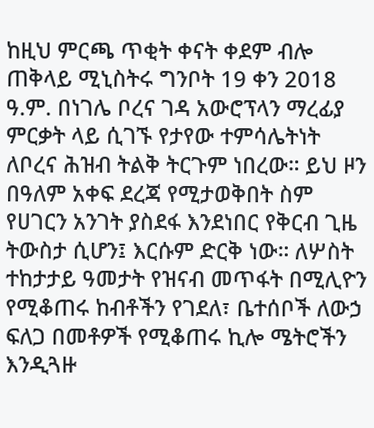ከዚህ ምርጫ ጥቂት ቀናት ቀደም ብሎ ጠቅላይ ሚኒስትሩ ግንቦት 19 ቀን 2018 ዓ.ም. በነገሌ ቦረና ገዳ አውሮፕላን ማረፊያ ምርቃት ላይ ሲገኙ የታየው ተምሳሌትነት ለቦረና ሕዝብ ትልቅ ትርጉም ነበረው። ይህ ዞን በዓለም አቀፍ ደረጃ የሚታወቅበት ስም የሀገርን አንገት ያስደፋ እንደነበር የቅርብ ጊዜ ትውስታ ሲሆን፤ እርሱም ድርቅ ነው። ለሦስት ተከታታይ ዓመታት የዝናብ መጥፋት በሚሊዮን የሚቆጠሩ ከብቶችን የገደለ፣ ቤተሰቦች ለውኃ ፍለጋ በመቶዎች የሚቆጠሩ ኪሎ ሜትሮችን እንዲጓዙ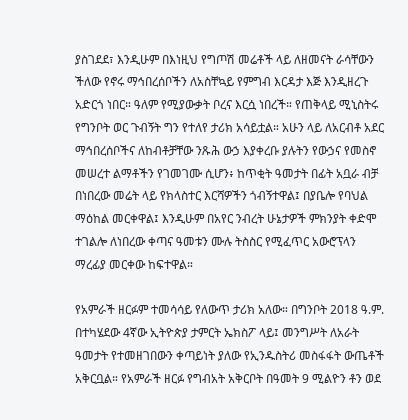ያስገደደ፣ እንዲሁም በእነዚህ የግጦሽ መሬቶች ላይ ለዘመናት ራሳቸውን ችለው የኖሩ ማኅበረሰቦችን ለአስቸኳይ የምግብ እርዳታ እጅ እንዲዘረጉ አድርጎ ነበር። ዓለም የሚያውቃት ቦረና እርሷ ነበረች። የጠቅላይ ሚኒስትሩ የግንቦት ወር ጉብኝት ግን የተለየ ታሪክ አሳይቷል። አሁን ላይ ለአርብቶ አደር ማኅበረሰቦችና ለከብቶቻቸው ንጹሕ ውኃ እያቀረቡ ያሉትን የውኃና የመስኖ መሠረተ ልማቶችን የገመገሙ ሲሆን፥ ከጥቂት ዓመታት በፊት አቧራ ብቻ በነበረው መሬት ላይ የክላስተር እርሻዎችን ጎብኝተዋል፤ በያቤሎ የባህል ማዕከል መርቀዋል፤ እንዲሁም በአየር ንብረት ሁኔታዎች ምክንያት ቀድሞ ተገልሎ ለነበረው ቀጣና ዓመቱን ሙሉ ትስስር የሚፈጥር አውሮፕላን ማረፊያ መርቀው ከፍተዋል።

የአምራች ዘርፉም ተመሳሳይ የለውጥ ታሪክ አለው። በግንቦት 2018 ዓ.ም. በተካሄደው 4ኛው ኢትዮጵያ ታምርት ኤክስፖ ላይ፤ መንግሥት ለአራት ዓመታት የተመዘገበውን ቀጣይነት ያለው የኢንዱስትሪ መስፋፋት ውጤቶች አቅርቧል። የአምራች ዘርፉ የግብአት አቅርቦት በዓመት 9 ሚልዮን ቶን ወደ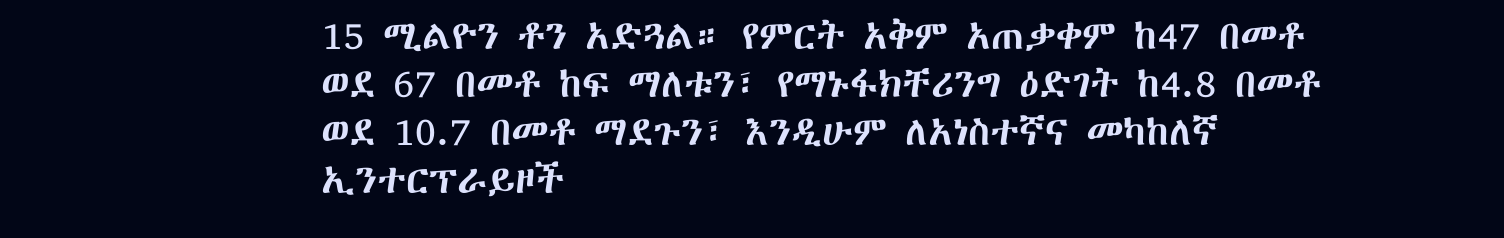15 ሚልዮን ቶን አድጓል። የምርት አቅም አጠቃቀም ከ47 በመቶ ወደ 67 በመቶ ከፍ ማለቱን፣ የማኑፋክቸሪንግ ዕድገት ከ4.8 በመቶ ወደ 10.7 በመቶ ማደጉን፣ እንዲሁም ለአነስተኛና መካከለኛ ኢንተርፕራይዞች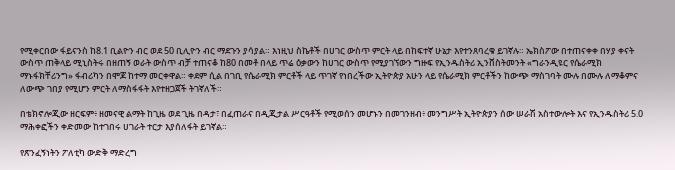የሚቀርበው ፋይናንስ ከ8.1 ቢልዮን ብር ወደ 50 ቢሊዮን ብር ማደጉን ያሳያል። እነዚህ ስኬቶች በሀገር ውስጥ ምርት ላይ በከፍተኛ ሁኔታ እየተንጸባረቁ ይገኛሉ። ኤክስፖው በተጠናቀቀ በሃያ ቀናት ውስጥ ጠቅላይ ሚኒስትሩ በዘጠኝ ወራት ውስጥ ብቻ ተጠናቆ ከ80 በመቶ በላይ ጥሬ ዕቃውን ከሀገር ውስጥ የሚያገኘውን ግዙፍ የኢንዱስትሪ ኢንቨስትመንት «ግራንዲዩር የሴራሚክ ማኑፋክቸሪንግ» ፋብሪካን በሞጆ ከተማ መርቀዋል። ቀደም ሲል በገቢ የሴራሚክ ምርቶች ላይ ጥገኛ የነበረችው ኢትዮጵያ አሁን ላይ የሴራሚክ ምርቶችን ከውጭ ማስገባት ሙሉ በሙሉ ለማቆምና ለውጭ ገበያ የሚሆን ምርት ለማስፋፋት እየተዘጋጀች ትገኛለች።

በቴክኖሎጂው ዘርፍም፥ ዘመናዊ ልማት ከጊዜ ወደ ጊዜ በዳታ፣ በፈጠራና በዲጂታል ሥርዓቶች የሚወሰን መሆኑን በመገንዘብ፥ መንግሥት ኢትዮጵያን ሰው ሠራሽ አስተውሎት እና የኢንዱስትሪ 5.0 ማሕቀፎችን ቀድመው ከተገበሩ ሀገራት ተርታ እያሰለፋት ይገኛል።

የጽንፈኝነትን ፖለቲካ ውድቅ ማድረግ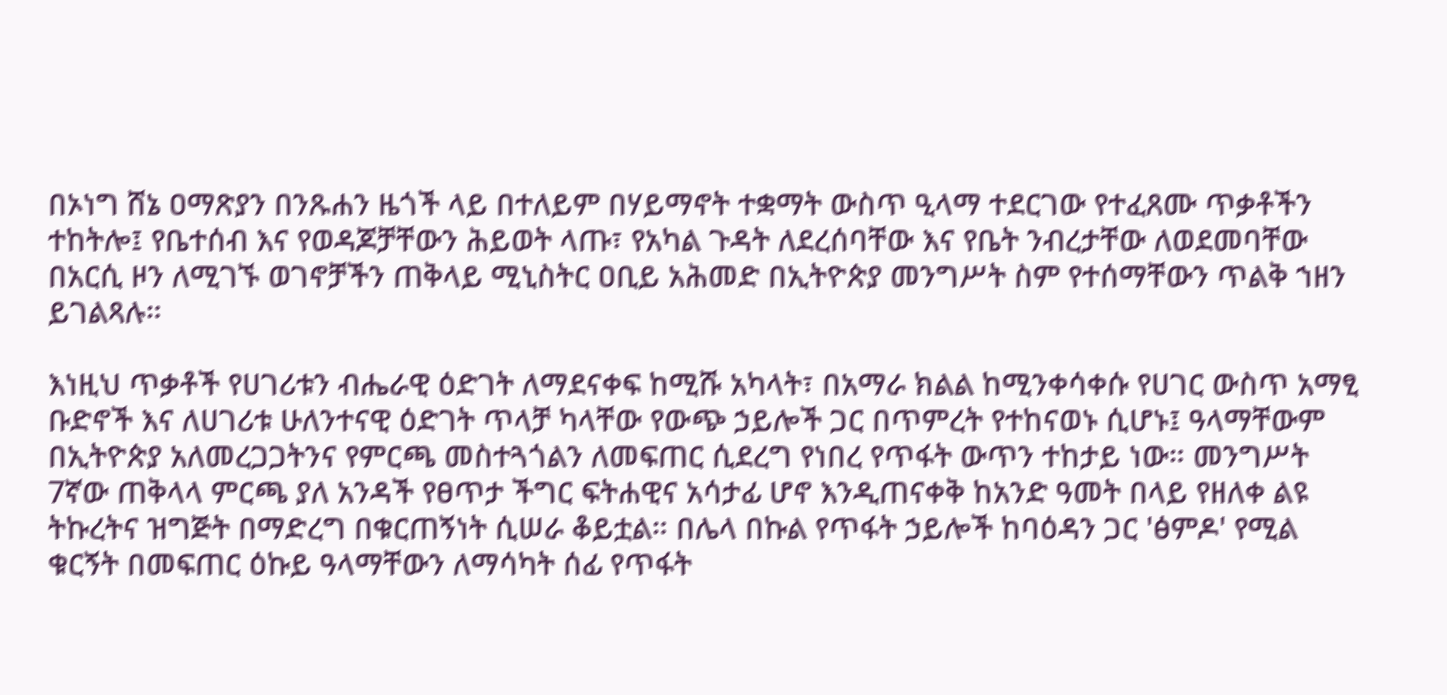በኦነግ ሸኔ ዐማጽያን በንጹሐን ዜጎች ላይ በተለይም በሃይማኖት ተቋማት ውስጥ ዒላማ ተደርገው የተፈጸሙ ጥቃቶችን ተከትሎ፤ የቤተሰብ እና የወዳጆቻቸውን ሕይወት ላጡ፣ የአካል ጉዳት ለደረሰባቸው እና የቤት ንብረታቸው ለወደመባቸው በአርሲ ዞን ለሚገኙ ወገኖቻችን ጠቅላይ ሚኒስትር ዐቢይ አሕመድ በኢትዮጵያ መንግሥት ስም የተሰማቸውን ጥልቅ ኀዘን ይገልጻሉ።

እነዚህ ጥቃቶች የሀገሪቱን ብሔራዊ ዕድገት ለማደናቀፍ ከሚሹ አካላት፣ በአማራ ክልል ከሚንቀሳቀሱ የሀገር ውስጥ አማፂ ቡድኖች እና ለሀገሪቱ ሁለንተናዊ ዕድገት ጥላቻ ካላቸው የውጭ ኃይሎች ጋር በጥምረት የተከናወኑ ሲሆኑ፤ ዓላማቸውም በኢትዮጵያ አለመረጋጋትንና የምርጫ መስተጓጎልን ለመፍጠር ሲደረግ የነበረ የጥፋት ውጥን ተከታይ ነው። መንግሥት 7ኛው ጠቅላላ ምርጫ ያለ አንዳች የፀጥታ ችግር ፍትሐዊና አሳታፊ ሆኖ እንዲጠናቀቅ ከአንድ ዓመት በላይ የዘለቀ ልዩ ትኩረትና ዝግጅት በማድረግ በቁርጠኝነት ሲሠራ ቆይቷል። በሌላ በኩል የጥፋት ኃይሎች ከባዕዳን ጋር 'ፅምዶ' የሚል ቁርኝት በመፍጠር ዕኩይ ዓላማቸውን ለማሳካት ሰፊ የጥፋት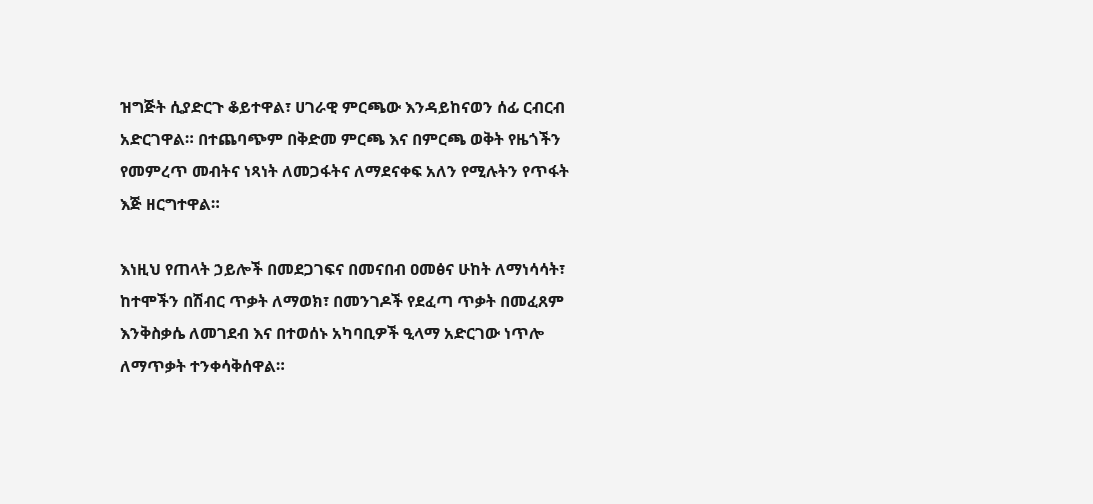ዝግጅት ሲያድርጉ ቆይተዋል፣ ሀገራዊ ምርጫው እንዳይከናወን ሰፊ ርብርብ አድርገዋል። በተጨባጭም በቅድመ ምርጫ እና በምርጫ ወቅት የዜጎችን የመምረጥ መብትና ነጻነት ለመጋፋትና ለማደናቀፍ አለን የሚሉትን የጥፋት እጅ ዘርግተዋል።

እነዚህ የጠላት ኃይሎች በመደጋገፍና በመናበብ ዐመፅና ሁከት ለማነሳሳት፣ ከተሞችን በሽብር ጥቃት ለማወክ፣ በመንገዶች የደፈጣ ጥቃት በመፈጸም እንቅስቃሴ ለመገደብ እና በተወሰኑ አካባቢዎች ዒላማ አድርገው ነጥሎ ለማጥቃት ተንቀሳቅሰዋል።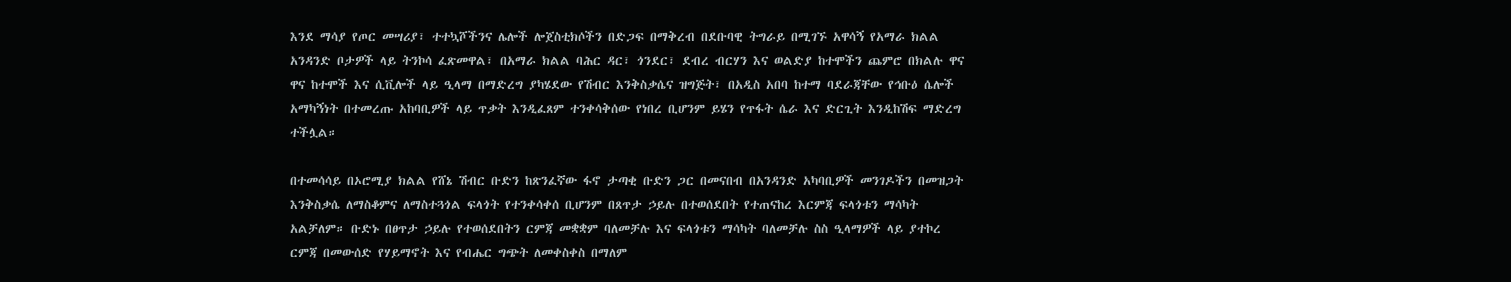እንደ ማሳያ የጦር መሣሪያ፣ ተተኳሾችንና ሌሎች ሎጀስቲክሶችን በድጋፍ በማቅረብ በደቡባዊ ትግራይ በሚገኙ አዋሳኝ የአማራ ክልል አንዳንድ ቦታዎች ላይ ትንኮሳ ፈጽመዋል፣ በአማራ ክልል ባሕር ዳር፣ ጎንደር፣ ደብረ ብርሃን እና ወልድያ ከተሞችን ጨምሮ በክልሉ ዋና ዋና ከተሞች እና ሲቪሎች ላይ ዒላማ በማድረግ ያካሄደው የሽብር እንቅስቃሴና ዝግጅት፣ በአዲስ አበባ ከተማ ባደራጃቸው የኅቡዕ ሴሎች አማካኝነት በተመረጡ አከባቢዎች ላይ ጥቃት እንዲፈጸም ተንቀሳቅሰው የነበረ ቢሆንም ይሄን የጥፋት ሴራ እና ድርጊት እንዲከሽፍ ማድረግ ተችሏል።

በተመሳሳይ በኦሮሚያ ክልል የሸኔ ሽብር ቡድን ከጽንፈኛው ፋኖ ታጣቂ ቡድን ጋር በመናበብ በአንዳንድ አካባቢዎች መንገዶችን በመዝጋት እንቅስቃሴ ለማስቆምና ለማስተጓጎል ፍላጎት የተንቀሳቀሰ ቢሆንም በጸጥታ ኃይሉ በተወሰደበት የተጠናከረ እርምጃ ፍላጎቱን ማሳካት አልቻለም። ቡድኑ በፀጥታ ኃይሉ የተወሰደበትን ርምጃ መቋቋም ባለመቻሉ እና ፍላጎቱን ማሳካት ባለመቻሉ ስስ ዒላማዎች ላይ ያተኮረ ርምጃ በመውሰድ የሃይማኖት እና የብሔር ግጭት ለመቀስቀስ በማለም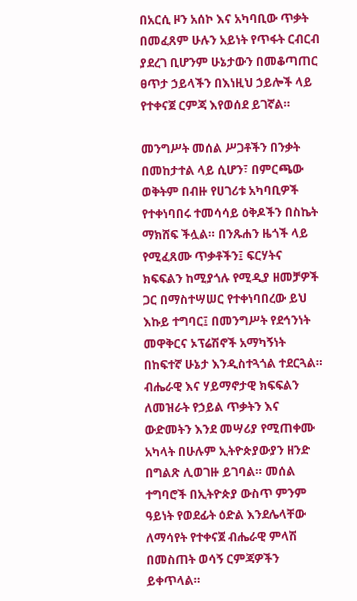በአርሲ ዞን አሰኮ እና አካባቢው ጥቃት በመፈጸም ሁሉን አይነት የጥፋት ርብርብ ያደረገ ቢሆንም ሁኔታውን በመቆጣጠር ፀጥታ ኃይላችን በእነዚህ ኃይሎች ላይ የተቀናጀ ርምጃ እየወሰደ ይገኛል።

መንግሥት መሰል ሥጋቶችን በንቃት በመከታተል ላይ ሲሆን፣ በምርጫው ወቅትም በብዙ የሀገሪቱ አካባቢዎች የተቀነባበሩ ተመሳሳይ ዕቅዶችን በስኬት ማክሸፍ ችሏል። በንጹሐን ዜጎች ላይ የሚፈጸሙ ጥቃቶችን፤ ፍርሃትና ክፍፍልን ከሚያጎሉ የሚዲያ ዘመቻዎች ጋር በማስተሣሠር የተቀነባበረው ይህ እኩይ ተግባር፤ በመንግሥት የደኅንነት መዋቅርና ኦፕሬሽኖች አማካኝነት በከፍተኛ ሁኔታ እንዲስተጓጎል ተደርጓል። ብሔራዊ እና ሃይማኖታዊ ክፍፍልን ለመዝራት የኃይል ጥቃትን እና ውድመትን እንደ መሣሪያ የሚጠቀሙ አካላት በሁሉም ኢትዮጵያውያን ዘንድ በግልጽ ሊወገዙ ይገባል። መሰል ተግባሮች በኢትዮጵያ ውስጥ ምንም ዓይነት የወደፊት ዕድል እንደሌላቸው ለማሳየት የተቀናጀ ብሔራዊ ምላሽ በመስጠት ወሳኝ ርምጃዎችን ይቀጥላል።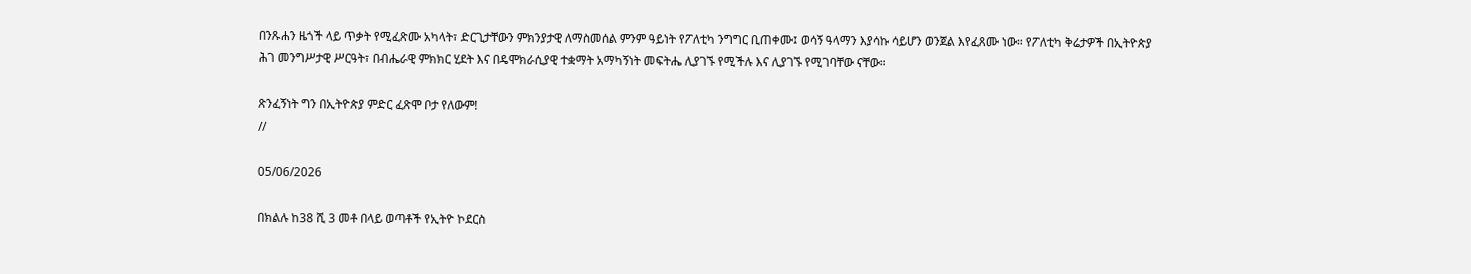በንጹሐን ዜጎች ላይ ጥቃት የሚፈጽሙ አካላት፣ ድርጊታቸውን ምክንያታዊ ለማስመሰል ምንም ዓይነት የፖለቲካ ንግግር ቢጠቀሙ፤ ወሳኝ ዓላማን እያሳኩ ሳይሆን ወንጀል እየፈጸሙ ነው። የፖለቲካ ቅሬታዎች በኢትዮጵያ ሕገ መንግሥታዊ ሥርዓት፣ በብሔራዊ ምክክር ሂደት እና በዴሞክራሲያዊ ተቋማት አማካኝነት መፍትሔ ሊያገኙ የሚችሉ እና ሊያገኙ የሚገባቸው ናቸው።

ጽንፈኝነት ግን በኢትዮጵያ ምድር ፈጽሞ ቦታ የለውም!
//

05/06/2026

በክልሉ ከ38 ሺ 3 መቶ በላይ ወጣቶች የኢትዮ ኮደርስ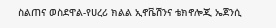ስልጠና ወስደዋል-የሀረሪ ክልል ኢኖቬሽንና ቴክኖሎጂ ኤጀንሲ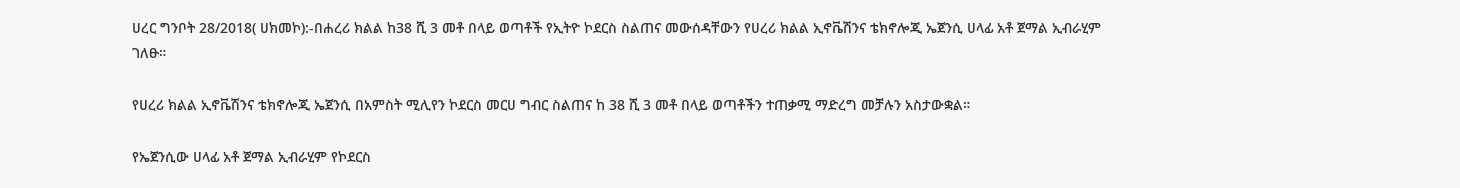ሀረር ግንቦት 28/2018( ሀክመኮ):-በሐረሪ ክልል ከ38 ሺ 3 መቶ በላይ ወጣቶች የኢትዮ ኮደርስ ስልጠና መውሰዳቸውን የሀረሪ ክልል ኢኖቬሽንና ቴክኖሎጂ ኤጀንሲ ሀላፊ አቶ ጀማል ኢብራሂም ገለፁ።

የሀረሪ ክልል ኢኖቬሽንና ቴክኖሎጂ ኤጀንሲ በአምስት ሚሊየን ኮደርስ መርሀ ግብር ስልጠና ከ 38 ሺ 3 መቶ በላይ ወጣቶችን ተጠቃሚ ማድረግ መቻሉን አስታውቋል።

የኤጀንሲው ሀላፊ አቶ ጀማል ኢብራሂም የኮደርስ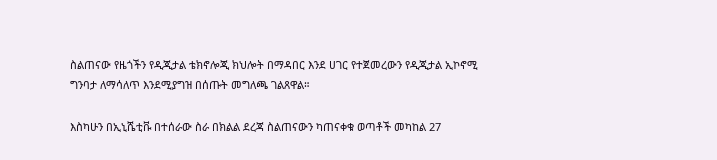ስልጠናው የዜጎችን የዲጂታል ቴክኖሎጂ ክህሎት በማዳበር እንደ ሀገር የተጀመረውን የዲጂታል ኢኮኖሚ ግንባታ ለማሳለጥ እንደሚያግዝ በሰጡት መግለጫ ገልጸዋል።

እስካሁን በኢኒሼቲቩ በተሰራው ስራ በክልል ደረጃ ስልጠናውን ካጠናቀቁ ወጣቶች መካከል 27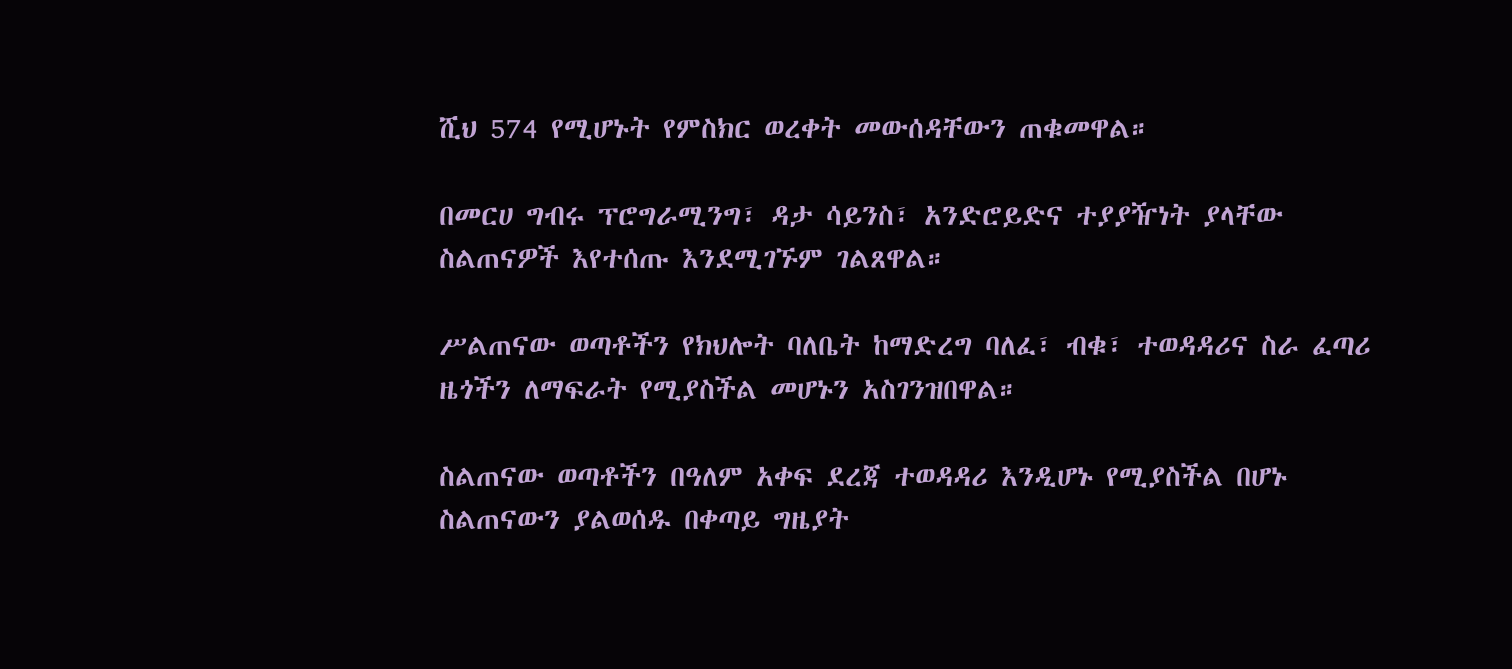ሺህ 574 የሚሆኑት የምስክር ወረቀት መውሰዳቸውን ጠቁመዋል።

በመርሀ ግብሩ ፕሮግራሚንግ፣ ዳታ ሳይንስ፣ አንድሮይድና ተያያዥነት ያላቸው ስልጠናዎች እየተሰጡ እንደሚገኙም ገልጸዋል።

ሥልጠናው ወጣቶችን የክህሎት ባለቤት ከማድረግ ባለፈ፣ ብቁ፣ ተወዳዳሪና ስራ ፈጣሪ ዜጎችን ለማፍራት የሚያስችል መሆኑን አስገንዝበዋል።

ስልጠናው ወጣቶችን በዓለም አቀፍ ደረጃ ተወዳዳሪ እንዲሆኑ የሚያስችል በሆኑ ስልጠናውን ያልወሰዱ በቀጣይ ግዜያት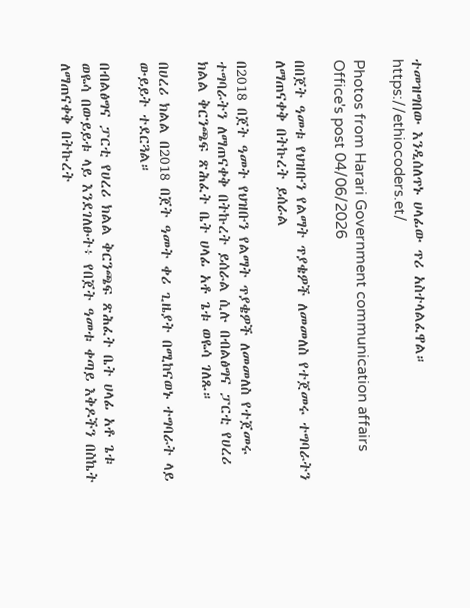ተመዝግበው እንዲሰለጥኑ ሀላፊው ጥሪ አስተላልፈዋል። https://ethiocoders.et/

Photos from Harari Government communication affairs Office's post 04/06/2026

በበጀት ዓመቱ የህዝቡን የልማት ጥያቄዎች ለመመለስ የተጀመሩ ተግባራትን ለማጠናቀቅ በትኩረት ይሰራል

በ2018 በጀት ዓመት የህዝቡን የልማት ጥያቄዎች ለመመለስ የተጀመሩ ተግባራትን ለማጠናቀቅ በትኩረት ይሰራል ሲሉ በብልፅግና ፓርቲ የሀረሪ ክልል ቅርንጫፍ ጽሕፈት ቤት ሀላፊ አቶ ጌቱ ወዬሳ ገለጹ።

በሀረሪ ክልል በ2018 በጀት ዓመት ቀሪ ጊዜያት በሚከናወኑ ተግባራት ላይ ውይይት ተደርጓል።

በብልፅግና ፓርቲ የሀረሪ ክልል ቅርንጫፍ ጽሕፈት ቤት ሀላፊ አቶ ጌቱ ወዬሳ በውይይቱ ላይ እንደገለፁት፥ የበጀት ዓመቱ ቀጣይ እቅዶችን በስኬት ለማጠናቀቅ በትኩረት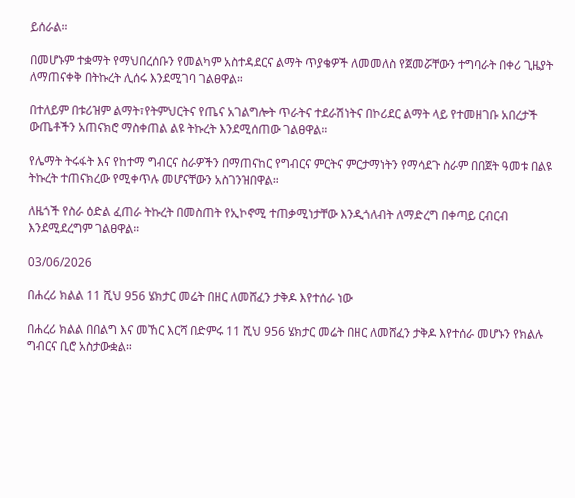ይሰራል።

በመሆኑም ተቋማት የማህበረሰቡን የመልካም አስተዳደርና ልማት ጥያቄዎች ለመመለስ የጀመሯቸውን ተግባራት በቀሪ ጊዜያት ለማጠናቀቅ በትኩረት ሊሰሩ እንደሚገባ ገልፀዋል።

በተለይም በቱሪዝም ልማት፣የትምህርትና የጤና አገልግሎት ጥራትና ተደራሽነትና በኮሪደር ልማት ላይ የተመዘገቡ አበረታች ውጤቶችን አጠናክሮ ማስቀጠል ልዩ ትኩረት እንደሚሰጠው ገልፀዋል።

የሌማት ትሩፋት እና የከተማ ግብርና ስራዎችን በማጠናከር የግብርና ምርትና ምርታማነትን የማሳደጉ ስራም በበጀት ዓመቱ በልዩ ትኩረት ተጠናክረው የሚቀጥሉ መሆናቸውን አስገንዝበዋል።

ለዜጎች የስራ ዕድል ፈጠራ ትኩረት በመስጠት የኢኮኖሚ ተጠቃሚነታቸው እንዲጎለብት ለማድረግ በቀጣይ ርብርብ እንደሚደረግም ገልፀዋል።

03/06/2026

በሐረሪ ክልል 11 ሺህ 956 ሄክታር መሬት በዘር ለመሸፈን ታቅዶ እየተሰራ ነው

በሐረሪ ክልል በበልግ እና መኸር እርሻ በድምሩ 11 ሺህ 956 ሄክታር መሬት በዘር ለመሸፈን ታቅዶ እየተሰራ መሆኑን የክልሉ ግብርና ቢሮ አስታውቋል።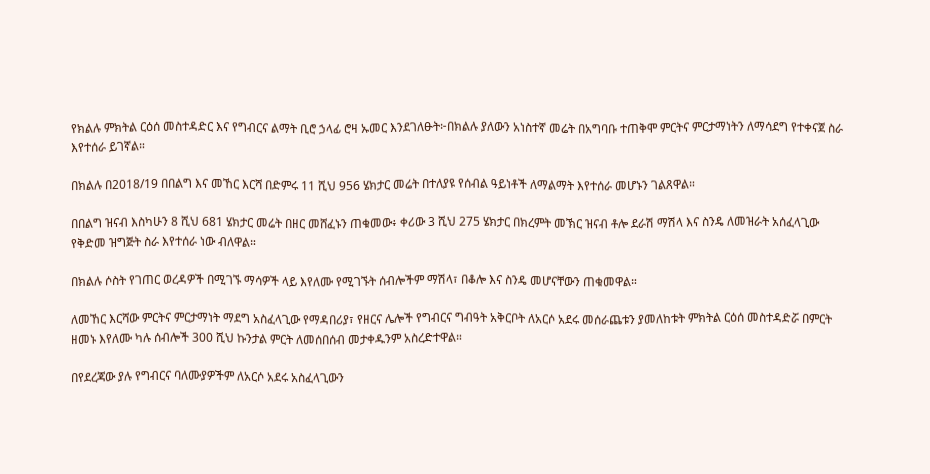የክልሉ ምክትል ርዕሰ መስተዳድር እና የግብርና ልማት ቢሮ ኃላፊ ሮዛ ኡመር እንደገለፁት፦በክልሉ ያለውን አነስተኛ መሬት በአግባቡ ተጠቅሞ ምርትና ምርታማነትን ለማሳደግ የተቀናጀ ስራ እየተሰራ ይገኛል።

በክልሉ በ2018/19 በበልግ እና መኸር እርሻ በድምሩ 11 ሺህ 956 ሄክታር መሬት በተለያዩ የሰብል ዓይነቶች ለማልማት እየተሰራ መሆኑን ገልጸዋል።

በበልግ ዝናብ እስካሁን 8 ሺህ 681 ሄክታር መሬት በዘር መሸፈኑን ጠቁመው፥ ቀሪው 3 ሺህ 275 ሄክታር በክረምት መኽር ዝናብ ቶሎ ደራሽ ማሽላ እና ስንዴ ለመዝራት አሰፈላጊው የቅድመ ዝግጅት ስራ እየተሰራ ነው ብለዋል።

በክልሉ ሶስት የገጠር ወረዳዎች በሚገኙ ማሳዎች ላይ እየለሙ የሚገኙት ሰብሎችም ማሽላ፣ በቆሎ እና ስንዴ መሆናቸውን ጠቁመዋል።

ለመኸር እርሻው ምርትና ምርታማነት ማደግ አስፈላጊው የማዳበሪያ፣ የዘርና ሌሎች የግብርና ግብዓት አቅርቦት ለአርሶ አደሩ መሰራጨቱን ያመለከቱት ምክትል ርዕሰ መስተዳድሯ በምርት ዘመኑ እየለሙ ካሉ ሰብሎች 300 ሺህ ኩንታል ምርት ለመሰበሰብ መታቀዱንም አስረድተዋል።

በየደረጃው ያሉ የግብርና ባለሙያዎችም ለአርሶ አደሩ አስፈላጊውን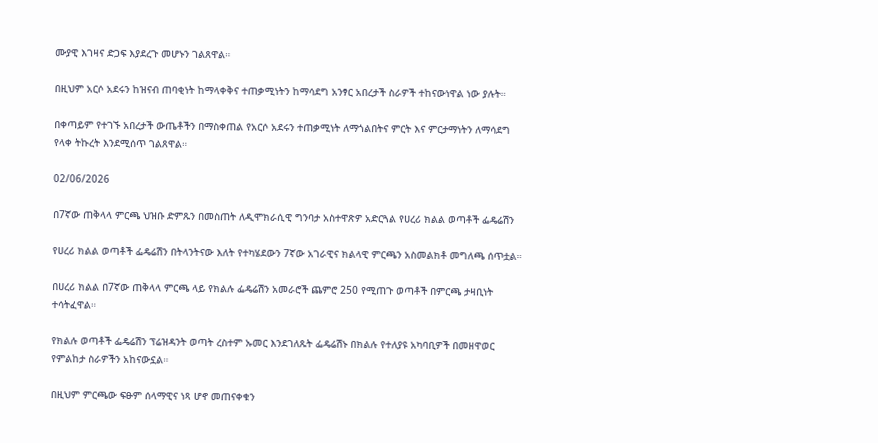ሙያዊ እገዛና ድጋፍ እያደረጉ መሆኑን ገልጸዋል።

በዚህም አርሶ አደሩን ከዝናብ ጠባቂነት ከማላቀቅና ተጠቃሚነትን ከማሳደግ አንፃር አበረታች ስራዎች ተከናውነዋል ነው ያሉት።

በቀጣይም የተገኙ አበረታች ውጤቶችን በማስቀጠል የአርሶ አደሩን ተጠቃሚነት ለማጎልበትና ምርት እና ምርታማነትን ለማሳደግ የላቀ ትኩረት እንደሚሰጥ ገልጸዋል።

02/06/2026

በ7ኛው ጠቅላላ ምርጫ ህዝቡ ድምጹን በመስጠት ለዲሞክራሲዊ ግንባታ አስተዋጽዎ አድርጓል የሀረሪ ክልል ወጣቶች ፌዴሬሽን

የሀረሪ ክልል ወጣቶች ፌዴሬሽን በትላንትናው እለት የተካሄደውን 7ኛው አገራዊና ክልላዊ ምርጫን አስመልክቶ መግለጫ ሰጥቷል።

በሀረሪ ክልል በ7ኛው ጠቅላላ ምርጫ ላይ የክልሉ ፌዴሬሽን አመራሮች ጨምሮ 250 የሚጠጉ ወጣቶች በምርጫ ታዛቢነት ተሳትፈዋል።

የክልሉ ወጣቶች ፌዴሬሽን ፕሬዝዳንት ወጣት ረስተም ኡመር እንደገለጹት ፌዴሬሽኑ በክልሉ የተለያዩ አካባቢዎች በመዘዋወር የምልከታ ስራዎችን አከናውኗል።

በዚህም ምርጫው ፍፁም ሰላማዊና ነጻ ሆኖ መጠናቀቁን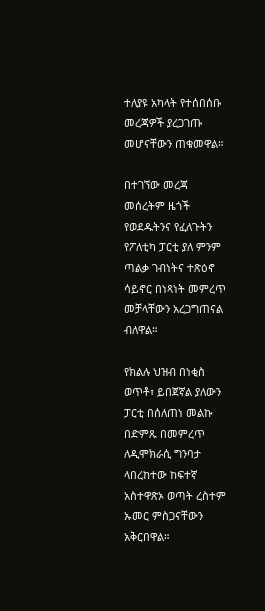ተለያዩ አካላት የተሰበሰቡ መረጃዎች ያረጋገጡ መሆናቸውን ጠቁመዋል።

በተገኘው መረጃ መሰረትም ዜጎች የወደዱትንና የፈለጉትን የፖለቲካ ፓርቲ ያለ ምንም ጣልቃ ገብነትና ተጽዕኖ ሳይኖር በነጻነት መምረጥ መቻላቸውን አረጋግጠናል ብለዋል።

የክልሉ ህዝብ በነቂስ ወጥቶ፣ ይበጀኛል ያለውን ፓርቲ በሰለጠነ መልኩ በድምጹ በመምረጥ ለዲሞክራሲ ግንባታ ላበረከተው ከፍተኛ አስተዋጽኦ ወጣት ረስተም ኡመር ምስጋናቸውን አቅርበዋል።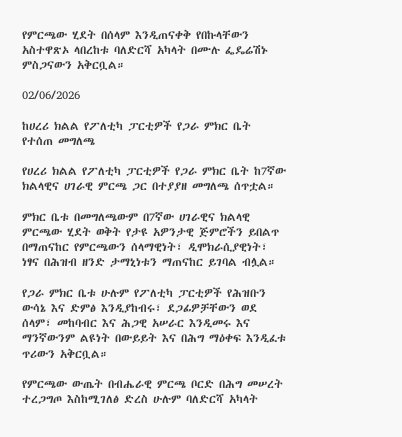የምርጫው ሂደት በሰላም እንዲጠናቀቅ የበኩላቸውን አስተዋጽኦ ላበረከቱ ባለድርሻ አካላት በሙሉ ፌዴሬሽኑ ምስጋናውን አቅርቧል።

02/06/2026

ከሀረሪ ክልል የፖለቲካ ፓርቲዎች የጋራ ምክር ቤት የተሰጠ መግለጫ

የሀረሪ ክልል የፖለቲካ ፓርቲዎች የጋራ ምክር ቤት ከ7ኛው ክልላዊና ሀገራዊ ምርጫ ጋር በተያያዘ መግለጫ ሰጥቷል።

ምክር ቤቱ በመግለጫውም በ7ኛው ሀገራዊና ክልላዊ ምርጫው ሂደት ወቅት የታዩ አዎንታዊ ጅምሮችን ይበልጥ በማጠናከር የምርጫውን ሰላማዊነት፣ ዲሞክራሲያዊነት፣ ነፃና በሕዝብ ዘንድ ታማኒነቱን ማጠናከር ይገባል ብሏል።

የጋራ ምክር ቤቱ ሁሉም የፖለቲካ ፓርቲዎች የሕዝቡን ውሳኔ እና ድምፅ እንዲያከብሩ፣ ደጋፊዎቻቸውን ወደ ሰላም፣ መከባብር እና ሕጋዊ አሠራር እንዲመሩ እና ማንኛውንም ልዩነት በውይይት እና በሕግ ማዕቀፍ እንዲፈቱ ጥሪውን አቅርቧል።

የምርጫው ውጤት በብሔራዊ ምርጫ ቦርድ በሕግ መሠረት ተረጋግጦ እስከሚገለፅ ድረስ ሁሉም ባለድርሻ አካላት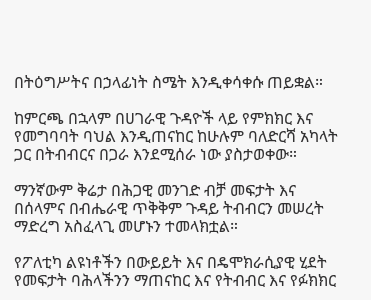በትዕግሥትና በኃላፊነት ስሜት እንዲቀሳቀሱ ጠይቋል።

ከምርጫ በኋላም በሀገራዊ ጉዳዮች ላይ የምክክር እና የመግባባት ባህል እንዲጠናከር ከሁሉም ባለድርሻ አካላት ጋር በትብብርና በጋራ እንደሚሰራ ነው ያስታወቀው።

ማንኛውም ቅሬታ በሕጋዊ መንገድ ብቻ መፍታት እና በሰላምና በብሔራዊ ጥቅቅም ጉዳይ ትብብርን መሠረት ማድረግ አስፈላጊ መሆኑን ተመላክቷል።

የፖለቲካ ልዩነቶችን በውይይት እና በዴሞክራሲያዊ ሂደት የመፍታት ባሕላችንን ማጠናከር እና የትብብር እና የፉክክር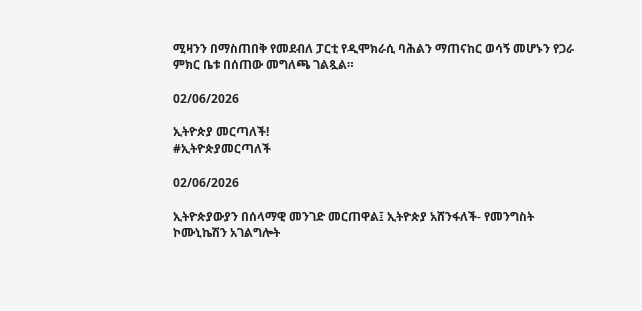ሚዛንን በማስጠበቅ የመደብለ ፓርቲ የዲሞክራሲ ባሕልን ማጠናከር ወሳኝ መሆኑን የጋራ ምክር ቤቱ በሰጠው መግለጫ ገልጿል።

02/06/2026

ኢትዮጵያ መርጣለች!
#ኢትዮጵያመርጣለች

02/06/2026

ኢትዮጵያውያን በሰላማዊ መንገድ መርጠዋል፤ ኢትዮጵያ አሸንፋለች- የመንግስት ኮሙኒኬሽን አገልግሎት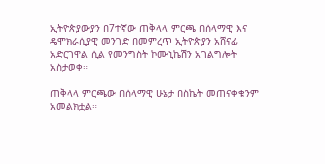ኢትዮጵያውያን በ7ተኛው ጠቅላላ ምርጫ በሰላማዊ እና ዴሞክራሲያዊ መንገድ በመምረጥ ኢትዮጵያን አሸናፊ አድርገዋል ሲል የመንግስት ኮሙኒኬሽን አገልግሎት አስታወቀ።

ጠቅላላ ምርጫው በሰላማዊ ሁኔታ በስኬት መጠናቀቁንም አመልክቷል።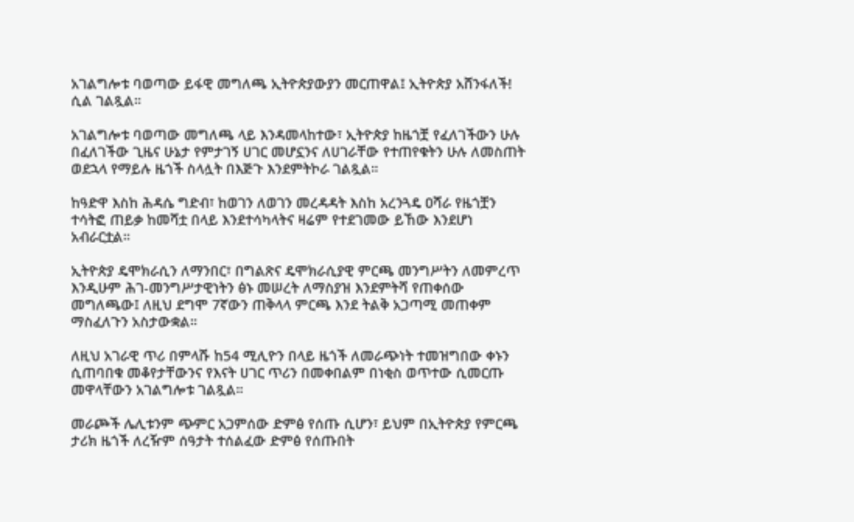አገልግሎቱ ባወጣው ይፋዊ መግለጫ ኢትዮጵያውያን መርጠዋል፤ ኢትዮጵያ አሸንፋለች! ሲል ገልጿል።

አገልግሎቱ ባወጣው መግለጫ ላይ እንዳመላከተው፣ ኢትዮጵያ ከዜጎቿ የፈለገችውን ሁሉ በፈለገችው ጊዜና ሁኔታ የምታገኝ ሀገር መሆኗንና ለሀገራቸው የተጠየቁትን ሁሉ ለመስጠት ወደኋላ የማይሉ ዜጎች ስላሏት በእጅጉ እንደምትኮራ ገልጿል።

ከዓድዋ እስከ ሕዳሴ ግድብ፣ ከወገን ለወገን መረዳዳት እስከ አረንጓዴ ዐሻራ የዜጎቿን ተሳትፎ ጠይቃ ከመሻቷ በላይ እንደተሳካላትና ዛሬም የተደገመው ይኸው እንደሆነ አብራርቷል።

ኢትዮጵያ ዴሞክራሲን ለማንበር፣ በግልጽና ዴሞክራሲያዊ ምርጫ መንግሥትን ለመምረጥ እንዲሁም ሕገ-መንግሥታዊነትን ፅኑ መሠረት ለማስያዝ እንደምትሻ የጠቀሰው መግለጫው፤ ለዚህ ደግሞ 7ኛውን ጠቅላላ ምርጫ እንደ ትልቅ አጋጣሚ መጠቀም ማስፈለጉን አስታውቋል።

ለዚህ አገራዊ ጥሪ በምላሹ ከ54 ሚሊዮን በላይ ዜጎች ለመራጭነት ተመዝግበው ቀኑን ሲጠባበቁ መቆየታቸውንና የእናት ሀገር ጥሪን በመቀበልም በነቂስ ወጥተው ሲመርጡ መዋላቸውን አገልግሎቱ ገልጿል።

መራጮች ሌሊቱንም ጭምር አጋምሰው ድምፅ የሰጡ ሲሆን፣ ይህም በኢትዮጵያ የምርጫ ታሪክ ዜጎች ለረዥም ሰዓታት ተሰልፈው ድምፅ የሰጡበት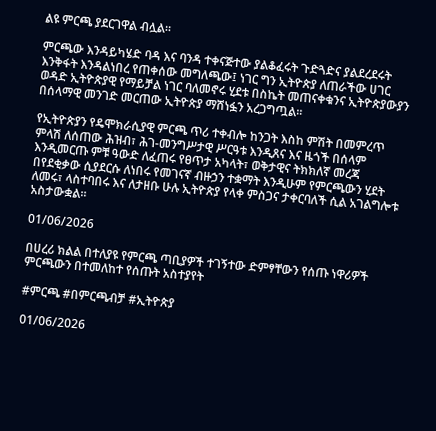ልዩ ምርጫ ያደርገዋል ብሏል።

ምርጫው እንዳይካሄድ ባዳ እና ባንዳ ተቀናጅተው ያልቆፈሩት ጉድጓድና ያልደረደሩት እንቅፋት እንዳልነበረ የጠቀሰው መግለጫው፤ ነገር ግን ኢትዮጵያ ለጠራችው ሀገር ወዳድ ኢትዮጵያዊ የማይቻል ነገር ባለመኖሩ ሂደቱ በስኬት መጠናቀቁንና ኢትዮጵያውያን በሰላማዊ መንገድ መርጠው ኢትዮጵያ ማሸነፏን አረጋግጧል።

የኢትዮጵያን የዴሞክራሲያዊ ምርጫ ጥሪ ተቀብሎ ከንጋት እስከ ምሽት በመምረጥ ምላሽ ለሰጠው ሕዝብ፣ ሕገ-መንግሥታዊ ሥርዓቱ እንዲጸና እና ዜጎች በሰላም እንዲመርጡ ምቹ ዓውድ ለፈጠሩ የፀጥታ አካላት፣ ወቅታዊና ትክክለኛ መረጃ በየደቂቃው ሲያደርሱ ለነበሩ የመገናኛ ብዙኃን ተቋማት እንዲሁም የምርጫውን ሂደት ለመሩ፣ ላስተባበሩ እና ለታዘቡ ሁሉ ኢትዮጵያ የላቀ ምስጋና ታቀርባለች ሲል አገልግሎቱ አስታውቋል።

01/06/2026

በሀረሪ ክልል በተለያዩ የምርጫ ጣቢያዎች ተገኝተው ድምፃቸውን የሰጡ ነዋሪዎች ምርጫውን በተመለከተ የሰጡት አስተያየት

#ምርጫ #በምርጫብቻ #ኢትዮጵያ

01/06/2026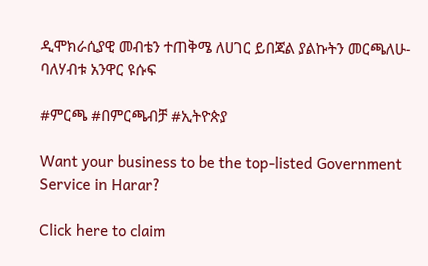ዲሞክራሲያዊ መብቴን ተጠቅሜ ለሀገር ይበጃል ያልኩትን መርጫለሁ- ባለሃብቱ አንዋር ዩሱፍ

#ምርጫ #በምርጫብቻ #ኢትዮጵያ

Want your business to be the top-listed Government Service in Harar?

Click here to claim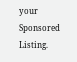your Sponsored Listing.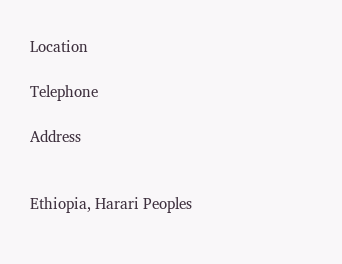Location

Telephone

Address


Ethiopia, Harari Peoples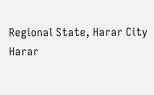Regional State, Harar City
Harar